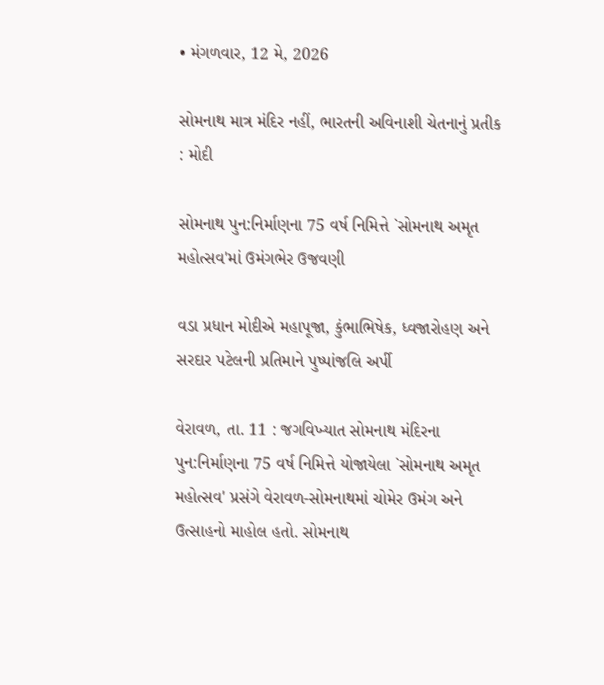• મંગળવાર, 12 મે, 2026

સોમનાથ માત્ર મંદિર નહીં, ભારતની અવિનાશી ચેતનાનું પ્રતીક : મોદી

સોમનાથ પુન:નિર્માણના 75 વર્ષ નિમિત્તે `સોમનાથ અમૃત મહોત્સવ'માં ઉમંગભેર ઉજવણી

વડા પ્રધાન મોદીએ મહાપૂજા, કુંભાભિષેક, ધ્વજારોહણ અને સરદાર પટેલની પ્રતિમાને પુષ્પાંજલિ અર્પી

વેરાવળ, તા. 11 : જગવિખ્યાત સોમનાથ મંદિરના પુન:નિર્માણના 75 વર્ષ નિમિત્તે યોજાયેલા `સોમનાથ અમૃત મહોત્સવ' પ્રસંગે વેરાવળ-સોમનાથમાં ચોમેર ઉમંગ અને ઉત્સાહનો માહોલ હતો. સોમનાથ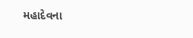મહાદેવના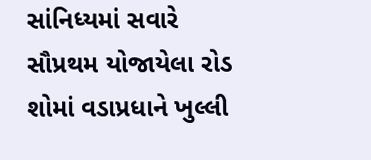સાંનિધ્યમાં સવારે સૌપ્રથમ યોજાયેલા રોડ શોમાં વડાપ્રધાને ખુલ્લી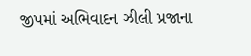જીપમાં અભિવાદન ઝીલી પ્રજાના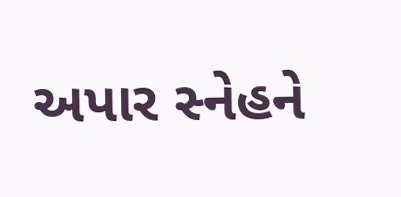અપાર સ્નેહને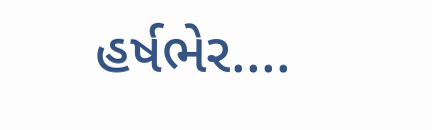હર્ષભેર....